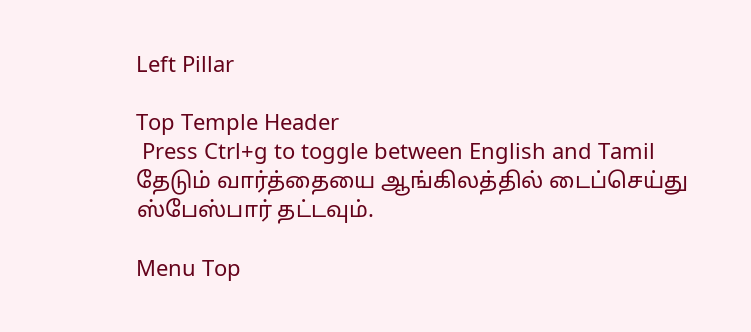Left Pillar

Top Temple Header
 Press Ctrl+g to toggle between English and Tamil
தேடும் வார்த்தையை ஆங்கிலத்தில் டைப்செய்து ஸ்பேஸ்பார் தட்டவும்.

Menu Top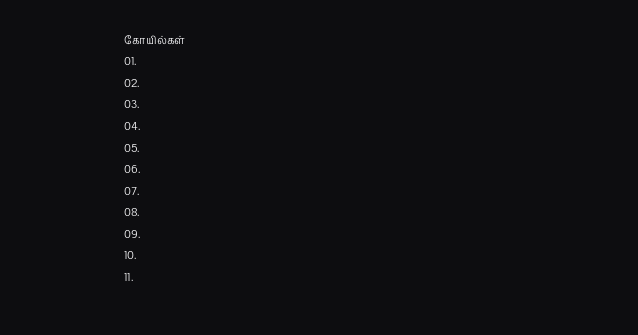கோயில்கள்
01.
02.
03.
04.
05.
06.
07.
08.
09.
10.
11.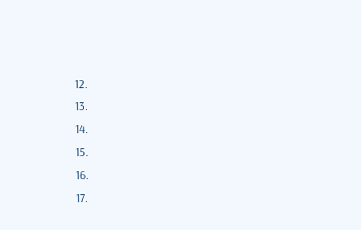12.
13.
14.
15.
16.
17.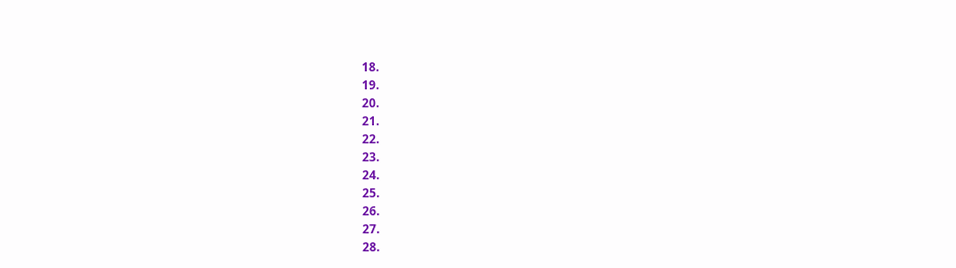18.
19.
20.
21.
22.
23.
24.
25.
26.
27.
28.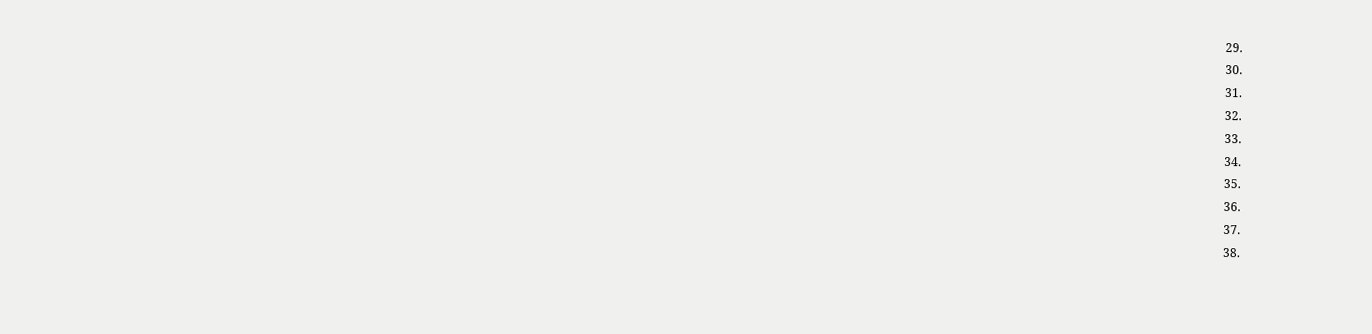29.
30.
31.
32.
33.
34.
35.
36.
37.
38.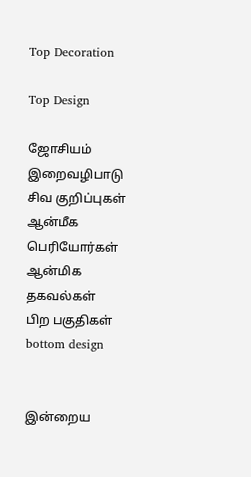Top Decoration

Top Design

ஜோசியம்
இறைவழிபாடு
சிவ குறிப்புகள்
ஆன்மீக பெரியோர்கள்
ஆன்மிக தகவல்கள்
பிற பகுதிகள்
bottom design


இன்றைய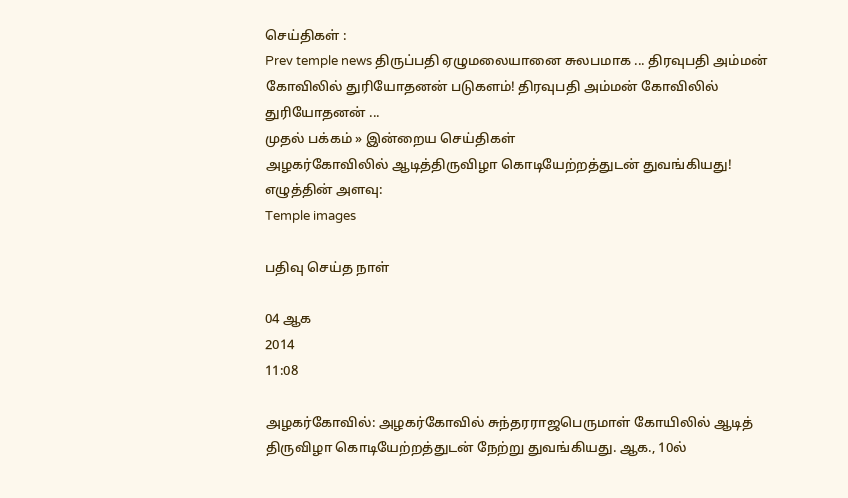செய்திகள் :
Prev temple news திருப்பதி ஏழுமலையானை சுலபமாக ... திரவுபதி அம்மன் கோவிலில் துரியோதனன் படுகளம்! திரவுபதி அம்மன் கோவிலில் துரியோதனன் ...
முதல் பக்கம் » இன்றைய செய்திகள்
அழகர்கோவிலில் ஆடித்திருவிழா கொடியேற்றத்துடன் துவங்கியது!
எழுத்தின் அளவு:
Temple images

பதிவு செய்த நாள்

04 ஆக
2014
11:08

அழகர்கோவில்: அழகர்கோவில் சுந்தரராஜபெருமாள் கோயிலில் ஆடித் திருவிழா கொடியேற்றத்துடன் நேற்று துவங்கியது. ஆக., 10ல்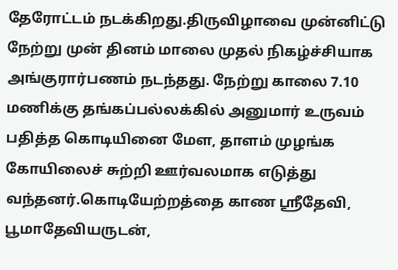தேரோட்டம் நடக்கிறது.திருவிழாவை முன்னிட்டு நேற்று முன் தினம் மாலை முதல் நிகழ்ச்சியாக அங்குரார்பணம் நடந்தது. நேற்று காலை 7.10 மணிக்கு தங்கப்பல்லக்கில் அனுமார் உருவம் பதித்த கொடியினை மேள, தாளம் முழங்க கோயிலைச் சுற்றி ஊர்வலமாக எடுத்து வந்தனர்.கொடியேற்றத்தை காண ஸ்ரீதேவி, பூமாதேவியருடன்,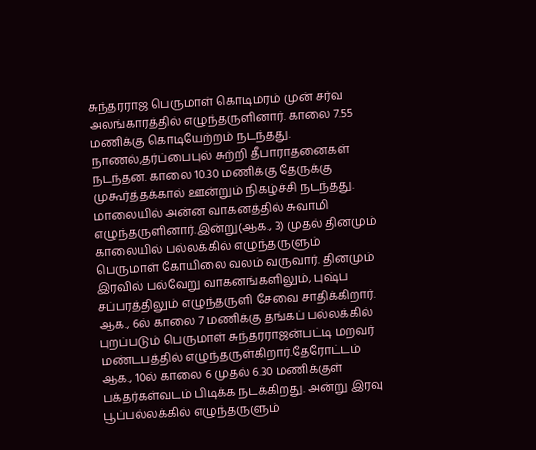சுந்தரராஜ பெருமாள் கொடிமரம் முன் சர்வ அலங்காரத்தில் எழுந்தருளினார். காலை 7.55 மணிக்கு கொடியேற்றம் நடந்தது. நாணல்,தர்ப்பைபுல் சுற்றி தீபாராதனைகள் நடந்தன. காலை 10.30 மணிக்கு தேருக்கு முகூர்த்தக்கால் ஊன்றும் நிகழ்ச்சி நடந்தது. மாலையில் அன்ன வாகனத்தில் சுவாமி எழுந்தருளினார்.இன்று(ஆக., 3) முதல் தினமும் காலையில் பல்லக்கில் எழுந்தருளும் பெருமாள் கோயிலை வலம் வருவார். தினமும் இரவில் பல்வேறு வாகனங்களிலும், புஷ்ப சப்பரத்திலும் எழுந்தருளி சேவை சாதிக்கிறார். ஆக., 6ல் காலை 7 மணிக்கு தங்கப் பல்லக்கில் புறப்படும் பெருமாள் சுந்தரராஜன்பட்டி மறவர் மண்டபத்தில் எழுந்தருள்கிறார்.தேரோட்டம் ஆக., 10ல் காலை 6 முதல் 6.30 மணிக்குள் பக்தர்கள்வடம் பிடிக்க நடக்கிறது. அன்று இரவு பூப்பல்லக்கில் எழுந்தருளும்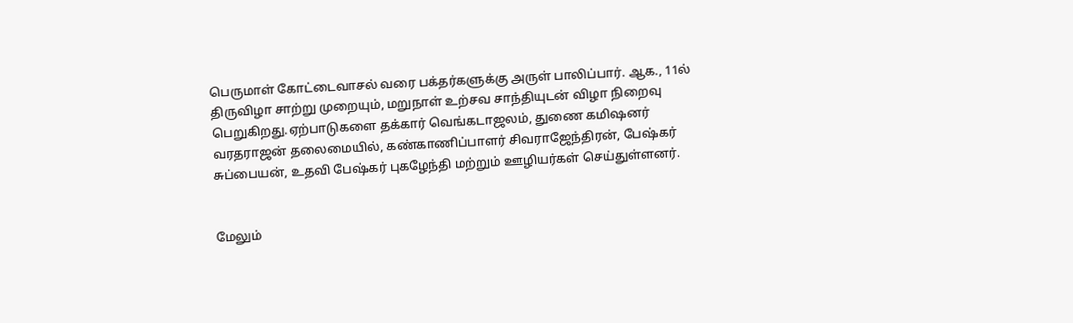பெருமாள் கோட்டைவாசல் வரை பக்தர்களுக்கு அருள் பாலிப்பார். ஆக., 11ல் திருவிழா சாற்று முறையும், மறுநாள் உற்சவ சாந்தியுடன் விழா நிறைவு பெறுகிறது.ஏற்பாடுகளை தக்கார் வெங்கடாஜலம், துணை கமிஷனர் வரதராஜன் தலைமையில், கண்காணிப்பாளர் சிவராஜேந்திரன், பேஷ்கர் சுப்பையன், உதவி பேஷ்கர் புகழேந்தி மற்றும் ஊழியர்கள் செய்துள்ளனர்.


மேலும்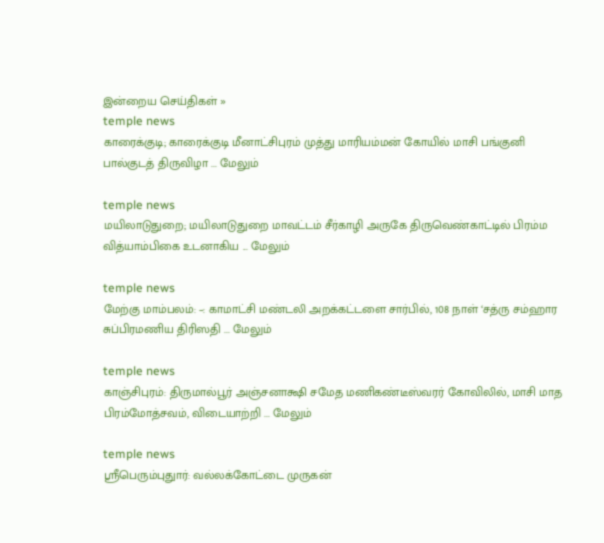இன்றைய செய்திகள் »
temple news
காரைக்குடி; காரைக்குடி மீனாட்சிபுரம் முத்து மாரியம்மன் கோயில் மாசி பங்குனி பால்குடத் திருவிழா ... மேலும்

temple news
மயிலாடுதுறை; மயிலாடுதுறை மாவட்டம் சீர்காழி அருகே திருவெண்காட்டில் பிரம்ம வித்யாம்பிகை உடனாகிய ... மேலும்

temple news
மேற்கு மாம்பலம்: –: காமாட்சி மண்டலி அறக்கட்டளை சார்பில், 108 நாள் ‘சத்ரு சம்ஹார சுப்பிரமணிய திரிஸதி ... மேலும்

temple news
காஞ்சிபுரம்: திருமால்பூர் அஞ்சனாக்ஷி சமேத மணிகண்டீஸ்வரர் கோவிலில், மாசி மாத பிரம்மோத்சவம், விடையாற்றி ... மேலும்

temple news
ஸ்ரீபெரும்புதுார்: வல்லக்கோட்டை முருகன்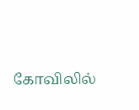கோவிலில்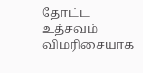தோட்ட உத்சவம் விமரிசையாக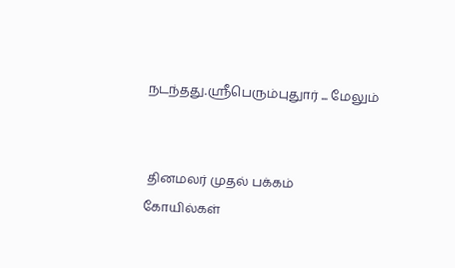நடந்தது.ஸ்ரீபெரும்புதுார் ... மேலும்


 தினமலர் முதல் பக்கம்   கோயில்கள்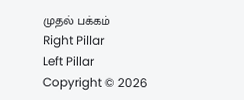முதல் பக்கம்
Right Pillar
Left Pillar
Copyright © 2026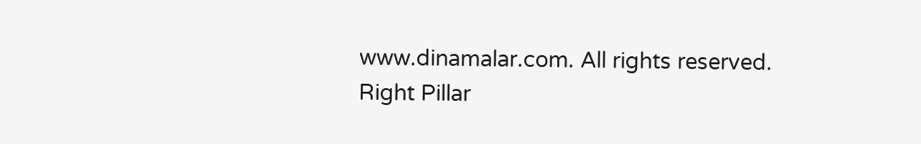www.dinamalar.com. All rights reserved.
Right Pillar